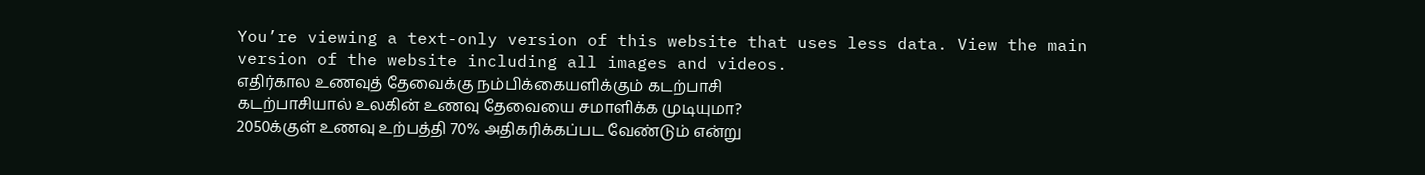You’re viewing a text-only version of this website that uses less data. View the main version of the website including all images and videos.
எதிர்கால உணவுத் தேவைக்கு நம்பிக்கையளிக்கும் கடற்பாசி
கடற்பாசியால் உலகின் உணவு தேவையை சமாளிக்க முடியுமா?
2050க்குள் உணவு உற்பத்தி 70% அதிகரிக்கப்பட வேண்டும் என்று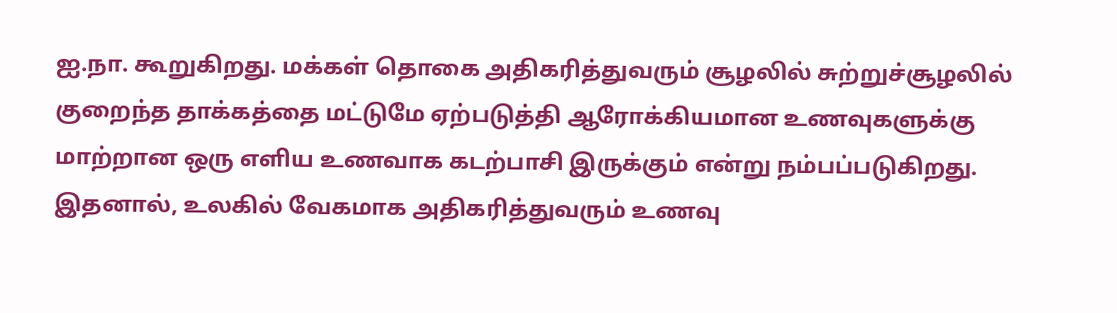ஐ.நா. கூறுகிறது. மக்கள் தொகை அதிகரித்துவரும் சூழலில் சுற்றுச்சூழலில் குறைந்த தாக்கத்தை மட்டுமே ஏற்படுத்தி ஆரோக்கியமான உணவுகளுக்கு மாற்றான ஒரு எளிய உணவாக கடற்பாசி இருக்கும் என்று நம்பப்படுகிறது.
இதனால், உலகில் வேகமாக அதிகரித்துவரும் உணவு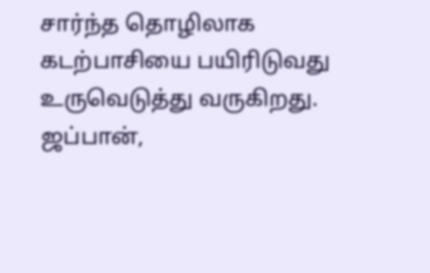சார்ந்த தொழிலாக கடற்பாசியை பயிரிடுவது உருவெடுத்து வருகிறது.
ஜப்பான்,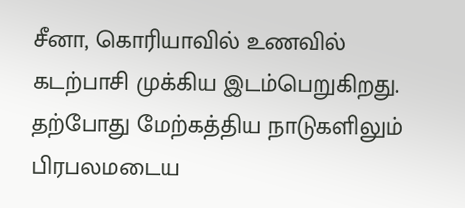சீனா, கொரியாவில் உணவில் கடற்பாசி முக்கிய இடம்பெறுகிறது. தற்போது மேற்கத்திய நாடுகளிலும் பிரபலமடைய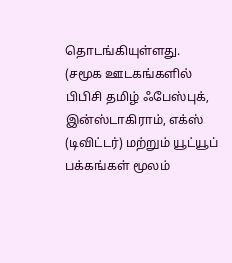தொடங்கியுள்ளது.
(சமூக ஊடகங்களில் பிபிசி தமிழ் ஃபேஸ்புக், இன்ஸ்டாகிராம், எக்ஸ் (டிவிட்டர்) மற்றும் யூட்யூப் பக்கங்கள் மூலம்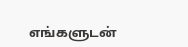எங்களுடன்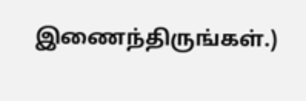இணைந்திருங்கள்.)